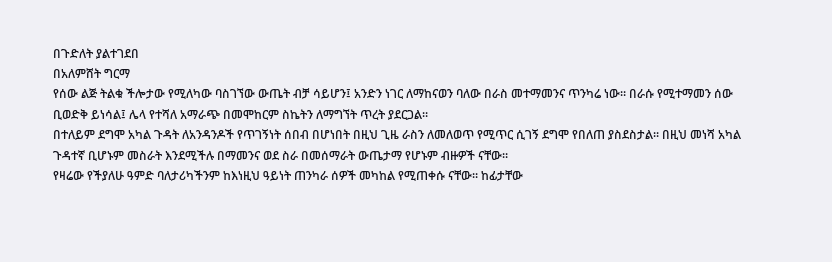በጉድለት ያልተገደበ
በአለምሸት ግርማ
የሰው ልጅ ትልቁ ችሎታው የሚለካው ባስገኘው ውጤት ብቻ ሳይሆን፤ አንድን ነገር ለማከናወን ባለው በራስ መተማመንና ጥንካሬ ነው። በራሱ የሚተማመን ሰው ቢወድቅ ይነሳል፤ ሌላ የተሻለ አማራጭ በመሞከርም ስኬትን ለማግኘት ጥረት ያደርጋል።
በተለይም ደግሞ አካል ጉዳት ለአንዳንዶች የጥገኝነት ሰበብ በሆነበት በዚህ ጊዜ ራስን ለመለወጥ የሚጥር ሲገኝ ደግሞ የበለጠ ያስደስታል፡፡ በዚህ መነሻ አካል ጉዳተኛ ቢሆኑም መስራት እንደሚችሉ በማመንና ወደ ስራ በመሰማራት ውጤታማ የሆኑም ብዙዎች ናቸው።
የዛሬው የችያለሁ ዓምድ ባለታሪካችንም ከእነዚህ ዓይነት ጠንካራ ሰዎች መካከል የሚጠቀሱ ናቸው። ከፊታቸው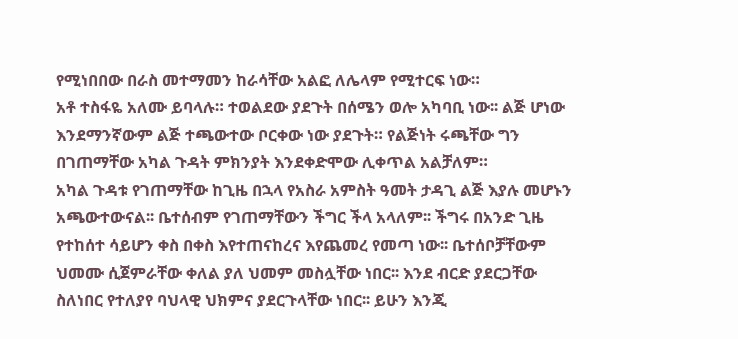የሚነበበው በራስ መተማመን ከራሳቸው አልፎ ለሌላም የሚተርፍ ነው።
አቶ ተስፋዬ አለሙ ይባላሉ። ተወልደው ያደጉት በሰሜን ወሎ አካባቢ ነው፡፡ ልጅ ሆነው እንደማንኛውም ልጅ ተጫውተው ቦርቀው ነው ያደጉት። የልጅነት ሩጫቸው ግን በገጠማቸው አካል ጉዳት ምክንያት እንደቀድሞው ሊቀጥል አልቻለም።
አካል ጉዳቱ የገጠማቸው ከጊዜ በኋላ የአስራ አምስት ዓመት ታዳጊ ልጅ እያሉ መሆኑን አጫውተውናል፡፡ ቤተሰብም የገጠማቸውን ችግር ችላ አላለም፡፡ ችግሩ በአንድ ጊዜ የተከሰተ ሳይሆን ቀስ በቀስ እየተጠናከረና እየጨመረ የመጣ ነው፡፡ ቤተሰቦቻቸውም ህመሙ ሲጀምራቸው ቀለል ያለ ህመም መስሏቸው ነበር፡፡ እንደ ብርድ ያደርጋቸው ስለነበር የተለያየ ባህላዊ ህክምና ያደርጉላቸው ነበር፡፡ ይሁን እንጂ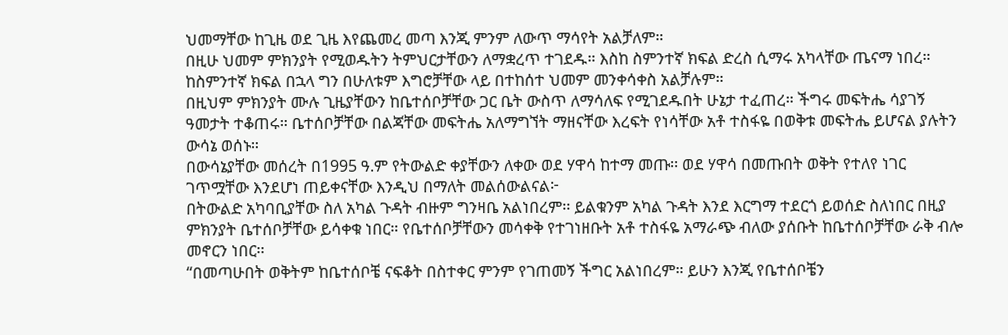ህመማቸው ከጊዜ ወደ ጊዜ እየጨመረ መጣ እንጂ ምንም ለውጥ ማሳየት አልቻለም።
በዚሁ ህመም ምክንያት የሚወዱትን ትምህርታቸውን ለማቋረጥ ተገደዱ። እስከ ስምንተኛ ክፍል ድረስ ሲማሩ አካላቸው ጤናማ ነበረ። ከስምንተኛ ክፍል በኋላ ግን በሁለቱም እግሮቻቸው ላይ በተከሰተ ህመም መንቀሳቀስ አልቻሉም።
በዚህም ምክንያት ሙሉ ጊዜያቸውን ከቤተሰቦቻቸው ጋር ቤት ውስጥ ለማሳለፍ የሚገደዱበት ሁኔታ ተፈጠረ። ችግሩ መፍትሔ ሳያገኝ ዓመታት ተቆጠሩ። ቤተሰቦቻቸው በልጃቸው መፍትሔ አለማግኘት ማዘናቸው እረፍት የነሳቸው አቶ ተስፋዬ በወቅቱ መፍትሔ ይሆናል ያሉትን ውሳኔ ወሰኑ።
በውሳኔያቸው መሰረት በ1995 ዓ.ም የትውልድ ቀያቸውን ለቀው ወደ ሃዋሳ ከተማ መጡ፡፡ ወደ ሃዋሳ በመጡበት ወቅት የተለየ ነገር ገጥሟቸው እንደሆነ ጠይቀናቸው እንዲህ በማለት መልሰውልናል፦
በትውልድ አካባቢያቸው ስለ አካል ጉዳት ብዙም ግንዛቤ አልነበረም፡፡ ይልቁንም አካል ጉዳት እንደ እርግማ ተደርጎ ይወሰድ ስለነበር በዚያ ምክንያት ቤተሰቦቻቸው ይሳቀቁ ነበር። የቤተሰቦቻቸውን መሳቀቅ የተገነዘቡት አቶ ተስፋዬ አማራጭ ብለው ያሰቡት ከቤተሰቦቻቸው ራቅ ብሎ መኖርን ነበር፡፡
“በመጣሁበት ወቅትም ከቤተሰቦቼ ናፍቆት በስተቀር ምንም የገጠመኝ ችግር አልነበረም። ይሁን እንጂ የቤተሰቦቼን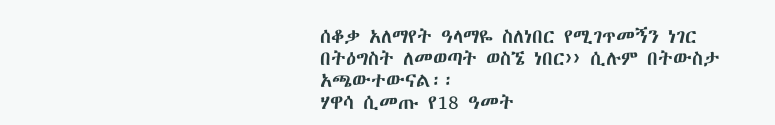ሰቆቃ አለማየት ዓላማዬ ስለነበር የሚገጥመኝን ነገር በትዕግስት ለመወጣት ወስኜ ነበር›› ሲሉም በትውስታ አጫውተውናል፡፡
ሃዋሳ ሲመጡ የ18 ዓመት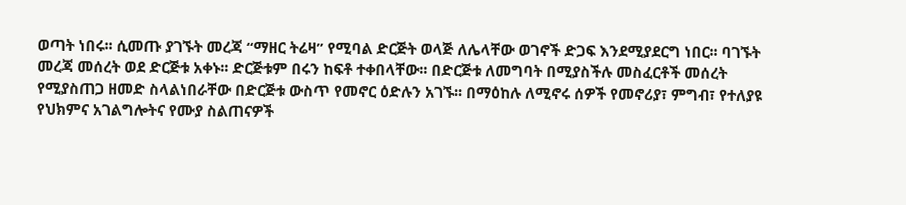ወጣት ነበሩ፡፡ ሲመጡ ያገኙት መረጃ “ማዘር ትሬዛ” የሚባል ድርጅት ወላጅ ለሌላቸው ወገኖች ድጋፍ እንደሚያደርግ ነበር፡፡ ባገኙት መረጃ መሰረት ወደ ድርጅቱ አቀኑ፡፡ ድርጅቱም በሩን ከፍቶ ተቀበላቸው፡፡ በድርጅቱ ለመግባት በሚያስችሉ መስፈርቶች መሰረት የሚያስጠጋ ዘመድ ስላልነበራቸው በድርጅቱ ውስጥ የመኖር ዕድሉን አገኙ፡፡ በማዕከሉ ለሚኖሩ ሰዎች የመኖሪያ፣ ምግብ፣ የተለያዩ የህክምና አገልግሎትና የሙያ ስልጠናዎች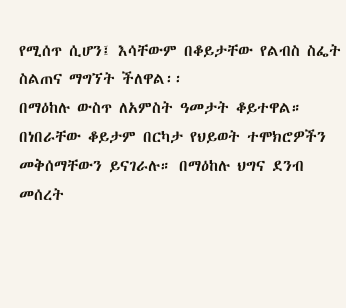የሚሰጥ ሲሆን፤ እሳቸውም በቆይታቸው የልብስ ስፌት ስልጠና ማግኘት ችለዋል፡፡
በማዕከሉ ውስጥ ለአምስት ዓመታት ቆይተዋል። በነበራቸው ቆይታም በርካታ የህይወት ተሞክሮዎችን መቅሰማቸውን ይናገራሉ። በማዕከሉ ህግና ደንብ መሰረት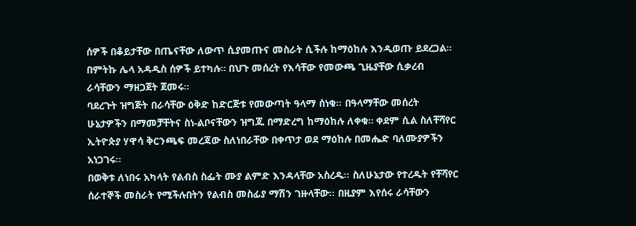ሰዎች በቆይታቸው በጤናቸው ለውጥ ሲያመጡና መስራት ሲችሉ ከማዕከሉ እንዲወጡ ይደረጋል። በምትኩ ሌላ አዳዲስ ሰዎች ይተካሉ። በህጉ መሰረት የእሳቸው የመውጫ ጊዜያቸው ሲቃረብ ራሳቸውን ማዘጋጀት ጀመሩ።
ባደረጉት ዝግጅት በራሳቸው ዕቅድ ከድርጅቱ የመውጣት ዓላማ ሰነቁ፡፡ በዓላማቸው መሰረት ሁኔታዎችን በማመቻቸትና ስነ-ልቦናቸውን ዝግጁ በማድረግ ከማዕከሉ ለቀቁ። ቀደም ሲል ስለቸሻየር ኢትዮጵያ ሃዋሳ ቅርንጫፍ መረጃው ስለነበራቸው በቀጥታ ወደ ማዕከሉ በመሔድ ባለሙያዎችን አነጋገሩ፡፡
በወቅቱ ለነበሩ አካላት የልብስ ስፌት ሙያ ልምድ እንዳላቸው አስረዱ፡፡ ስለሁኔታው የተረዱት የቸሻየር ሰራተኞች መስራት የሚችሉበትን የልብስ መስፊያ ማሽን ገዙላቸው፡፡ በዚያም እየሰሩ ራሳቸውን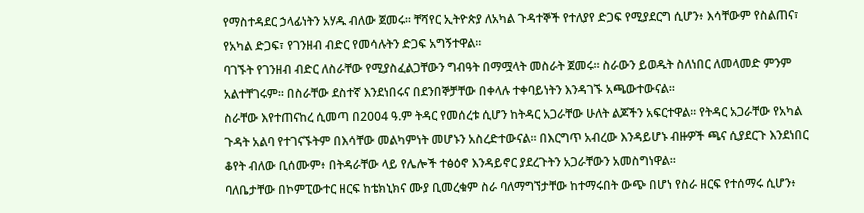የማስተዳደር ኃላፊነትን አሃዱ ብለው ጀመሩ፡፡ ቸሻየር ኢትዮጵያ ለአካል ጉዳተኞች የተለያየ ድጋፍ የሚያደርግ ሲሆን፥ እሳቸውም የስልጠና፣ የአካል ድጋፍ፣ የገንዘብ ብድር የመሳሉትን ድጋፍ አግኝተዋል።
ባገኙት የገንዘብ ብድር ለስራቸው የሚያስፈልጋቸውን ግብዓት በማሟላት መስራት ጀመሩ። ስራውን ይወዱት ስለነበር ለመላመድ ምንም አልተቸገሩም። በስራቸው ደስተኛ እንደነበሩና በደንበኞቻቸው በቀላሉ ተቀባይነትን እንዳገኙ አጫውተውናል።
ስራቸው እየተጠናከረ ሲመጣ በ2004 ዓ.ም ትዳር የመሰረቱ ሲሆን ከትዳር አጋራቸው ሁለት ልጆችን አፍርተዋል፡፡ የትዳር አጋራቸው የአካል ጉዳት አልባ የተገናኙትም በእሳቸው መልካምነት መሆኑን አስረድተውናል፡፡ በእርግጥ አብረው እንዳይሆኑ ብዙዎች ጫና ሲያደርጉ እንደነበር ቆየት ብለው ቢሰሙም፥ በትዳራቸው ላይ የሌሎች ተፅዕኖ እንዳይኖር ያደረጉትን አጋራቸውን አመስግነዋል።
ባለቤታቸው በኮምፒውተር ዘርፍ ከቴክኒክና ሙያ ቢመረቁም ስራ ባለማግኘታቸው ከተማሩበት ውጭ በሆነ የስራ ዘርፍ የተሰማሩ ሲሆን፥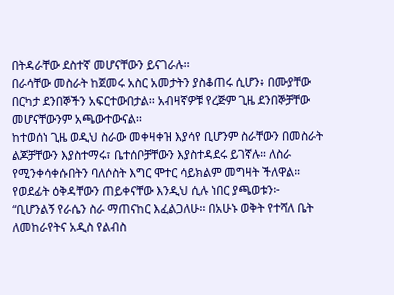በትዳራቸው ደስተኛ መሆናቸውን ይናገራሉ፡፡
በራሳቸው መስራት ከጀመሩ አስር አመታትን ያስቆጠሩ ሲሆን፥ በሙያቸው በርካታ ደንበኞችን አፍርተውበታል፡፡ አብዛኛዎቹ የረጅም ጊዜ ደንበኞቻቸው መሆናቸውንም አጫውተውናል፡፡
ከተወሰነ ጊዜ ወዲህ ስራው መቀዛቀዝ እያሳየ ቢሆንም ስራቸውን በመስራት ልጆቻቸውን እያስተማሩ፣ ቤተሰቦቻቸውን እያስተዳደሩ ይገኛሉ። ለስራ የሚንቀሳቀሱበትን ባለሶስት እግር ሞተር ሳይክልም መግዛት ችለዋል።
የወደፊት ዕቅዳቸውን ጠይቀናቸው እንዲህ ሲሉ ነበር ያጫወቱን፦
“ቢሆንልኝ የራሴን ስራ ማጠናከር እፈልጋለሁ፡፡ በአሁኑ ወቅት የተሻለ ቤት ለመከራየትና አዲስ የልብስ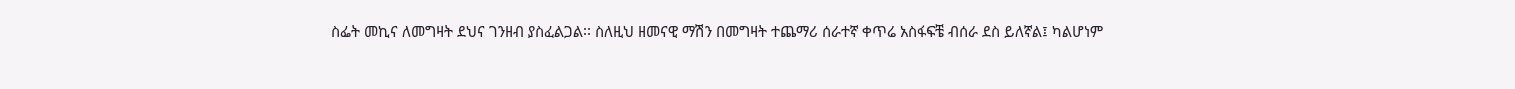ስፌት መኪና ለመግዛት ደህና ገንዘብ ያስፈልጋል፡፡ ስለዚህ ዘመናዊ ማሽን በመግዛት ተጨማሪ ሰራተኛ ቀጥሬ አስፋፍቼ ብሰራ ደስ ይለኛል፤ ካልሆነም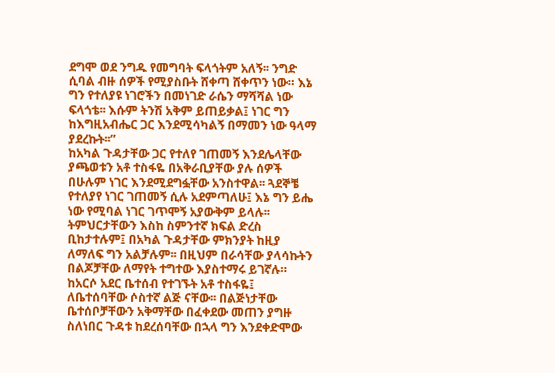ደግሞ ወደ ንግዱ የመግባት ፍላጎትም አለኝ፡፡ ንግድ ሲባል ብዙ ሰዎች የሚያስቡት ሸቀጣ ሸቀጥን ነው። እኔ ግን የተለያዩ ነገሮችን በመነገድ ራሴን ማሻሻል ነው ፍላጎቴ፡፡ እሱም ትንሽ አቅም ይጠይቃል፤ ነገር ግን ከእግዚአብሔር ጋር እንደሚሳካልኝ በማመን ነው ዓላማ ያደረኩት፡፡”
ከአካል ጉዳታቸው ጋር የተለየ ገጠመኝ እንደሌላቸው ያጫወቱን አቶ ተስፋዬ በአቅራቢያቸው ያሉ ሰዎች በሁሉም ነገር እንደሚደግፏቸው አንስተዋል፡፡ ጓደኞቼ የተለያየ ነገር ገጠመኝ ሲሉ አደምጣለሁ፤ እኔ ግን ይሔ ነው የሚባል ነገር ገጥሞኝ አያውቅም ይላሉ፡፡
ትምህርታቸውን እስከ ስምንተኛ ክፍል ድረስ ቢከታተሉም፤ በአካል ጉዳታቸው ምክንያት ከዚያ ለማለፍ ግን አልቻሉም፡፡ በዚህም በራሳቸው ያላሳኩትን በልጆቻቸው ለማየት ተግተው እያስተማሩ ይገኛሉ።
ከአርሶ አደር ቤተሰብ የተገኙት አቶ ተስፋዬ፤ ለቤተሰባቸው ሶስተኛ ልጅ ናቸው፡፡ በልጅነታቸው ቤተሰቦቻቸውን አቅማቸው በፈቀደው መጠን ያግዙ ስለነበር ጉዳቱ ከደረሰባቸው በኋላ ግን እንደቀድሞው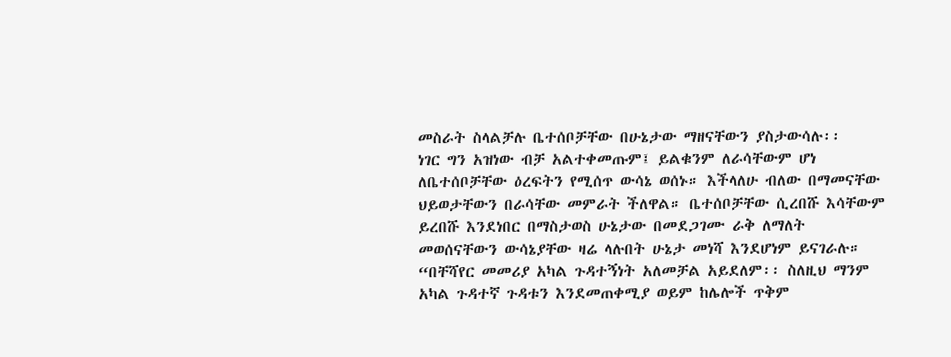መስራት ስላልቻሉ ቤተሰቦቻቸው በሁኔታው ማዘናቸውን ያስታውሳሉ፡፡
ነገር ግን አዝነው ብቻ አልተቀመጡም፤ ይልቁንም ለራሳቸውም ሆነ ለቤተሰቦቻቸው ዕረፍትን የሚሰጥ ውሳኔ ወሰኑ። እችላለሁ ብለው በማመናቸው ህይወታቸውን በራሳቸው መምራት ችለዋል። ቤተሰቦቻቸው ሲረበሹ እሳቸውም ይረበሹ እንደነበር በማስታወስ ሁኔታው በመደጋገሙ ራቅ ለማለት መወሰናቸውን ውሳኔያቸው ዛሬ ላሉበት ሁኔታ መነሻ እንደሆነም ይናገራሉ።
“በቸሻየር መመሪያ አካል ጉዳተኝነት አለመቻል አይደለም፡፡ ስለዚህ ማንም አካል ጉዳተኛ ጉዳቱን እንደመጠቀሚያ ወይም ከሌሎች ጥቅም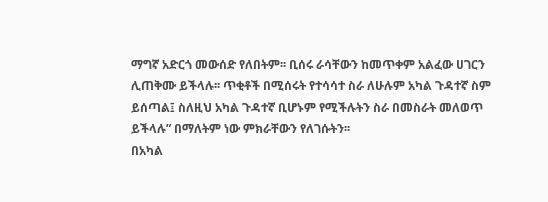ማግኛ አድርጎ መውሰድ የለበትም፡፡ ቢሰሩ ራሳቸውን ከመጥቀም አልፈው ሀገርን ሊጠቅሙ ይችላሉ፡፡ ጥቂቶች በሚሰሩት የተሳሳተ ስራ ለሁሉም አካል ጉዳተኛ ስም ይሰጣል፤ ስለዚህ አካል ጉዳተኛ ቢሆኑም የሚችሉትን ስራ በመስራት መለወጥ ይችላሉ” በማለትም ነው ምክራቸውን የለገሱትን፡፡
በአካል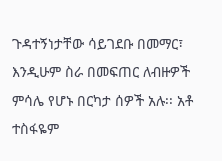ጉዳተኝነታቸው ሳይገደቡ በመማር፣ እንዲሁም ስራ በመፍጠር ለብዙዎች ምሳሌ የሆኑ በርካታ ሰዎች አሉ፡፡ አቶ ተስፋዬም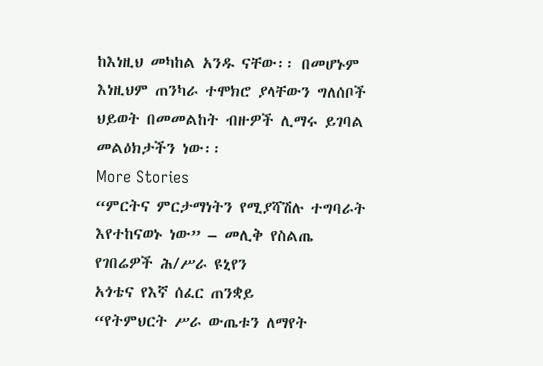ከእነዚህ መካከል አንዱ ናቸው፡፡ በመሆኑም እነዚህም ጠንካራ ተሞክሮ ያላቸውን ግለሰቦች ህይወት በመመልከት ብዙዎች ሊማሩ ይገባል መልዕክታችን ነው፡፡
More Stories
“ምርትና ምርታማነትን የሚያሻሽሉ ተግባራት እየተከናወኑ ነው” – መሊቅ የስልጤ የገበሬዎች ሕ/ሥራ ዩኒየን
አጎቴና የእኛ ሰፈር ጠንቋይ
“የትምህርት ሥራ ውጤቱን ለማየት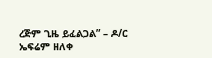ረጅም ጊዜ ይፈልጋል” – ዶ/ር ኤፍሬም ዘለቀ